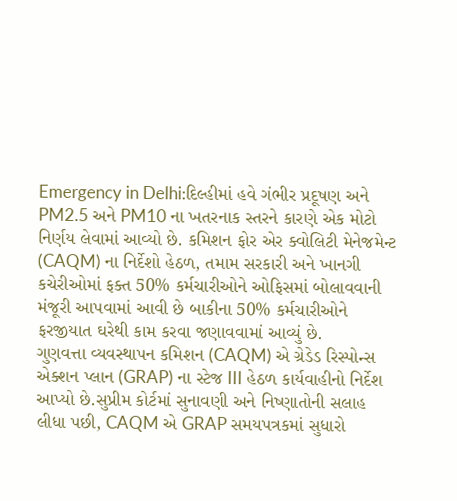Emergency in Delhi:દિલ્હીમાં હવે ગંભીર પ્રદૂષણ અને PM2.5 અને PM10 ના ખતરનાક સ્તરને કારણે એક મોટો નિર્ણય લેવામાં આવ્યો છે. કમિશન ફોર એર ક્વોલિટી મેનેજમેન્ટ (CAQM) ના નિર્દેશો હેઠળ, તમામ સરકારી અને ખાનગી કચેરીઓમાં ફક્ત 50% કર્મચારીઓને ઓફિસમાં બોલાવવાની મંજૂરી આપવામાં આવી છે બાકીના 50% કર્મચારીઓને ફરજીયાત ઘરેથી કામ કરવા જણાવવામાં આવ્યું છે.
ગુણવત્તા વ્યવસ્થાપન કમિશન (CAQM) એ ગ્રેડેડ રિસ્પોન્સ એક્શન પ્લાન (GRAP) ના સ્ટેજ III હેઠળ કાર્યવાહીનો નિર્દેશ આપ્યો છે.સુપ્રીમ કોર્ટમાં સુનાવણી અને નિષ્ણાતોની સલાહ લીધા પછી, CAQM એ GRAP સમયપત્રકમાં સુધારો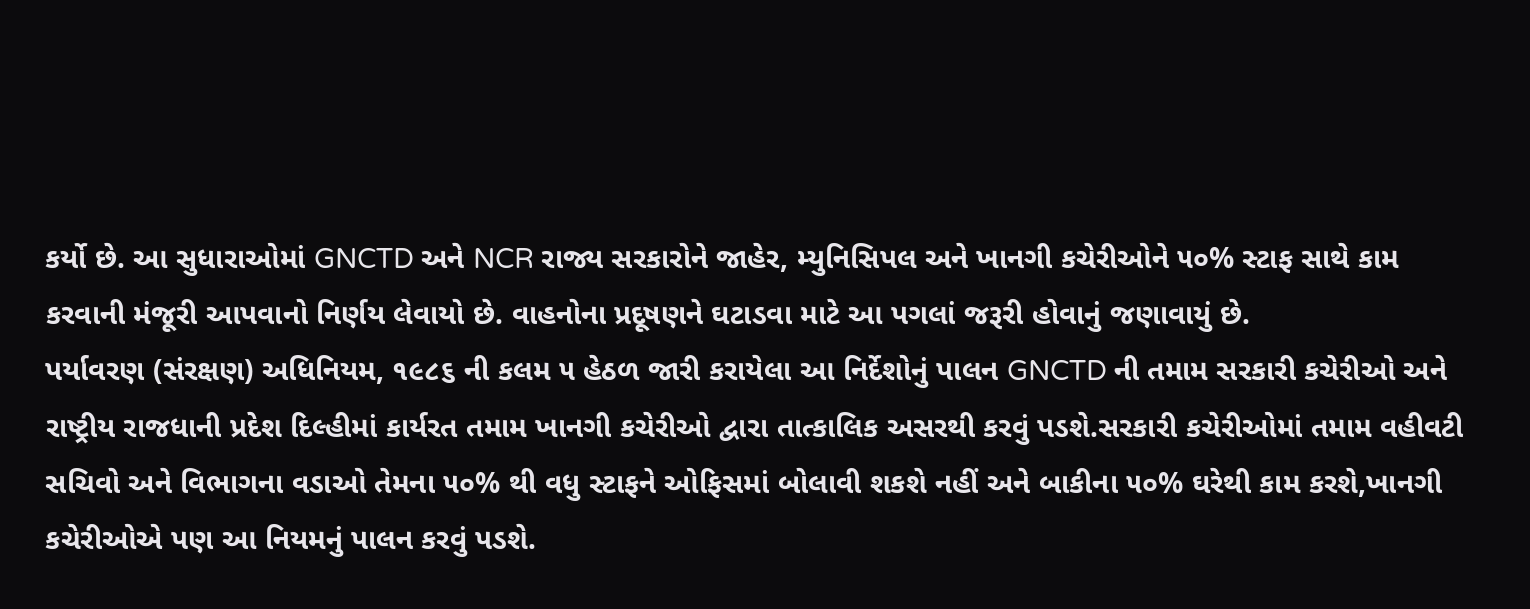કર્યો છે. આ સુધારાઓમાં GNCTD અને NCR રાજ્ય સરકારોને જાહેર, મ્યુનિસિપલ અને ખાનગી કચેરીઓને ૫૦% સ્ટાફ સાથે કામ કરવાની મંજૂરી આપવાનો નિર્ણય લેવાયો છે. વાહનોના પ્રદૂષણને ઘટાડવા માટે આ પગલાં જરૂરી હોવાનું જણાવાયું છે.
પર્યાવરણ (સંરક્ષણ) અધિનિયમ, ૧૯૮૬ ની કલમ ૫ હેઠળ જારી કરાયેલા આ નિર્દેશોનું પાલન GNCTD ની તમામ સરકારી કચેરીઓ અને રાષ્ટ્રીય રાજધાની પ્રદેશ દિલ્હીમાં કાર્યરત તમામ ખાનગી કચેરીઓ દ્વારા તાત્કાલિક અસરથી કરવું પડશે.સરકારી કચેરીઓમાં તમામ વહીવટી સચિવો અને વિભાગના વડાઓ તેમના ૫૦% થી વધુ સ્ટાફને ઓફિસમાં બોલાવી શકશે નહીં અને બાકીના ૫૦% ઘરેથી કામ કરશે,ખાનગી કચેરીઓએ પણ આ નિયમનું પાલન કરવું પડશે.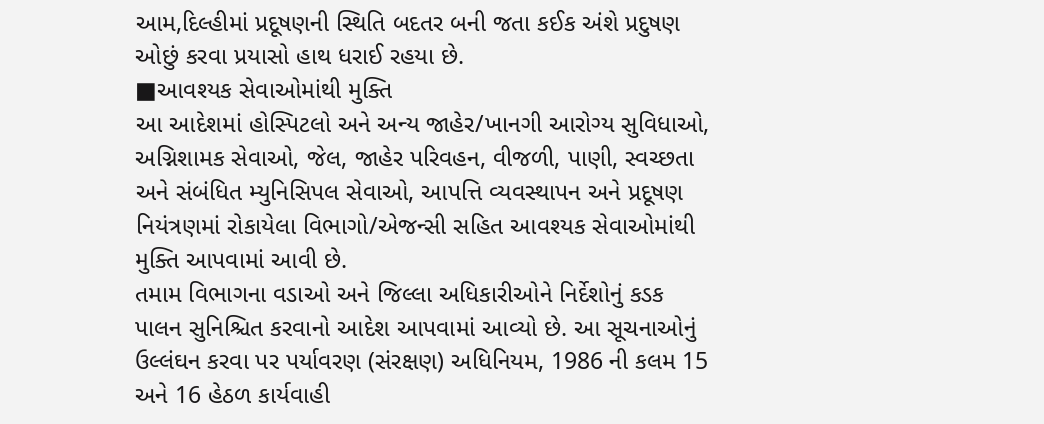આમ,દિલ્હીમાં પ્રદૂષણની સ્થિતિ બદતર બની જતા કઈક અંશે પ્રદુષણ ઓછું કરવા પ્રયાસો હાથ ધરાઈ રહયા છે.
■આવશ્યક સેવાઓમાંથી મુક્તિ
આ આદેશમાં હોસ્પિટલો અને અન્ય જાહેર/ખાનગી આરોગ્ય સુવિધાઓ, અગ્નિશામક સેવાઓ, જેલ, જાહેર પરિવહન, વીજળી, પાણી, સ્વચ્છતા અને સંબંધિત મ્યુનિસિપલ સેવાઓ, આપત્તિ વ્યવસ્થાપન અને પ્રદૂષણ નિયંત્રણમાં રોકાયેલા વિભાગો/એજન્સી સહિત આવશ્યક સેવાઓમાંથી મુક્તિ આપવામાં આવી છે.
તમામ વિભાગના વડાઓ અને જિલ્લા અધિકારીઓને નિર્દેશોનું કડક પાલન સુનિશ્ચિત કરવાનો આદેશ આપવામાં આવ્યો છે. આ સૂચનાઓનું ઉલ્લંઘન કરવા પર પર્યાવરણ (સંરક્ષણ) અધિનિયમ, 1986 ની કલમ 15 અને 16 હેઠળ કાર્યવાહી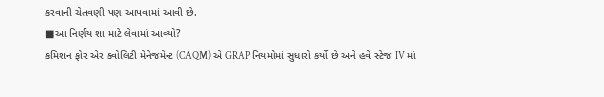કરવાની ચેતવણી પણ આપવામાં આવી છે.
■આ નિર્ણય શા માટે લેવામાં આવ્યો?
કમિશન ફોર એર ક્વોલિટી મેનેજમેન્ટ (CAQM) એ GRAP નિયમોમાં સુધારો કર્યો છે અને હવે સ્ટેજ IV માં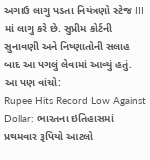અગાઉ લાગુ પડતા નિયંત્રણો સ્ટેજ III માં લાગુ કરે છે. સુપ્રીમ કોર્ટની સુનાવણી અને નિષ્ણાતોની સલાહ બાદ આ પગલું લેવામાં આવ્યું હતું.
આ પણ વાંચો:
Rupee Hits Record Low Against Dollar: ભારતના ઇતિહાસમાં પ્રથમવાર રૂપિયો આટલો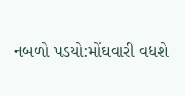નબળો પડયો:મોંઘવારી વધશે